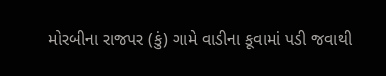મોરબીના રાજપર (કું) ગામે વાડીના કૂવામાં પડી જવાથી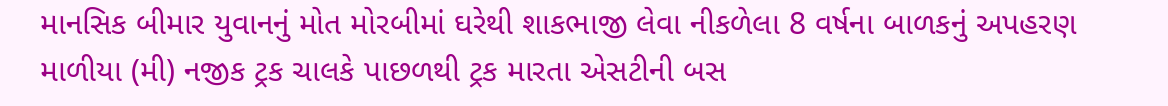માનસિક બીમાર યુવાનનું મોત મોરબીમાં ઘરેથી શાકભાજી લેવા નીકળેલા 8 વર્ષના બાળકનું અપહરણ માળીયા (મી) નજીક ટ્રક ચાલકે પાછળથી ટ્રક મારતા એસટીની બસ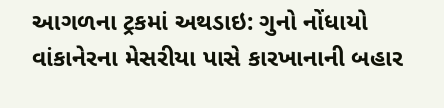આગળના ટ્રકમાં અથડાઇ: ગુનો નોંધાયો વાંકાનેરના મેસરીયા પાસે કારખાનાની બહાર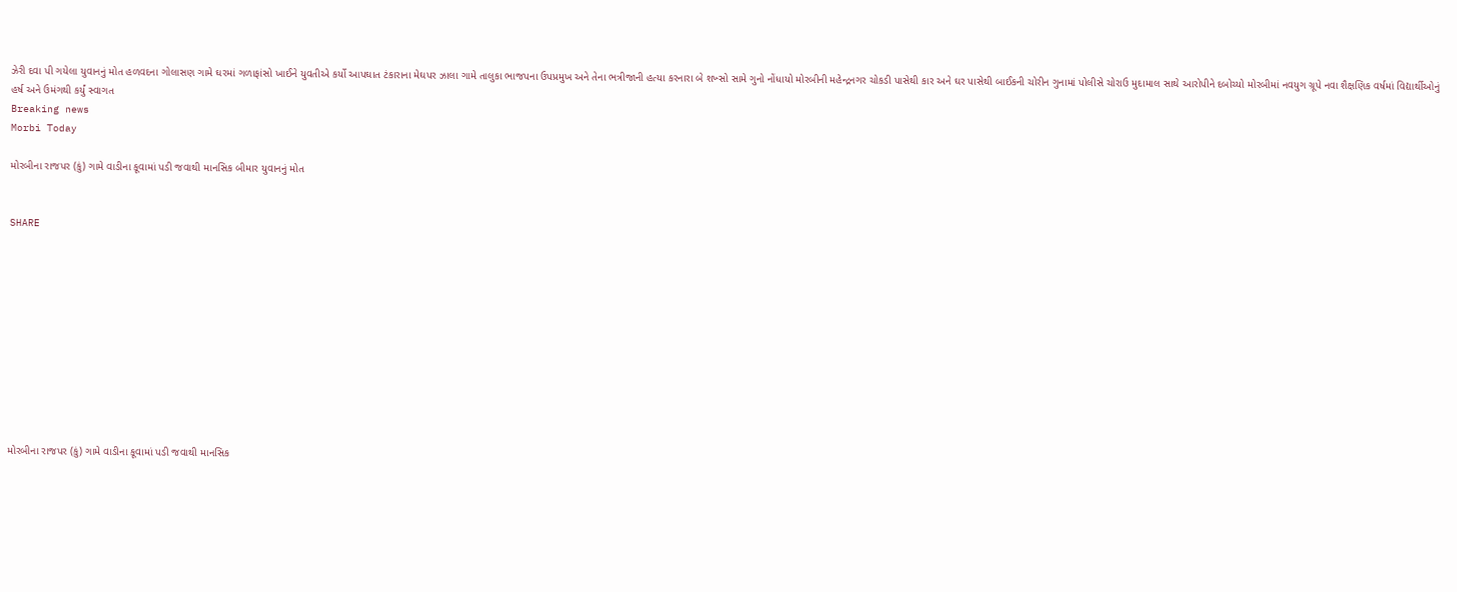ઝેરી દવા પી ગયેલા યુવાનનું મોત હળવદના ગોલાસણ ગામે ઘરમાં ગળાફાંસો ખાઈને યુવતીએ કર્યો આપઘાત ટંકારાના મેઘપર ઝાલા ગામે તાલુકા ભાજપના ઉપપ્રમુખ અને તેના ભત્રીજાની હત્યા કરનારા બે શખ્સો સામે ગુનો નોંધાયો મોરબીની મહેન્દ્રનગર ચોકડી પાસેથી કાર અને ઘર પાસેથી બાઈકની ચોરીન ગુનામાં પોલીસે ચોરાઉ મુદામાલ સાથે આરોપીને દબોચ્યો મોરબીમાં નવયુગ ગ્રૂપે નવા શૈક્ષણિક વર્ષમાં વિદ્યાર્થીઓનું હર્ષ અને ઉમંગથી કર્યું સ્વાગત
Breaking news
Morbi Today

મોરબીના રાજપર (કું) ગામે વાડીના કૂવામાં પડી જવાથી માનસિક બીમાર યુવાનનું મોત


SHARE











મોરબીના રાજપર (કું) ગામે વાડીના કૂવામાં પડી જવાથી માનસિક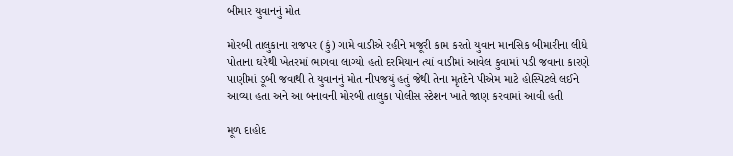બીમાર યુવાનનું મોત

મોરબી તાલુકાના રાજપર (કું) ગામે વાડીએ રહીને મજૂરી કામ કરતો યુવાન માનસિક બીમારીના લીધે પોતાના ઘરેથી ખેતરમાં ભાગવા લાગ્યો હતો દરમિયાન ત્યાં વાડીમાં આવેલ કુવામાં પડી જવાના કારણે પાણીમાં ડૂબી જવાથી તે યુવાનનું મોત નીપજયું હતું જેથી તેના મૃતદેને પીએમ માટે હોસ્પિટલે લઈને આવ્યા હતા અને આ બનાવની મોરબી તાલુકા પોલીસ સ્ટેશન ખાતે જાણ કરવામાં આવી હતી

મૂળ દાહોદ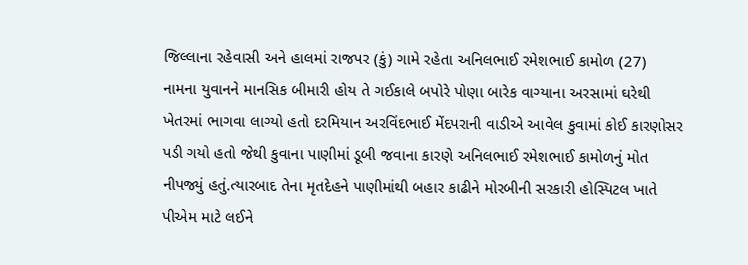જિલ્લાના રહેવાસી અને હાલમાં રાજપર (કું) ગામે રહેતા અનિલભાઈ રમેશભાઈ કામોળ (27) નામના યુવાનને માનસિક બીમારી હોય તે ગઈકાલે બપોરે પોણા બારેક વાગ્યાના અરસામાં ઘરેથી ખેતરમાં ભાગવા લાગ્યો હતો દરમિયાન અરવિંદભાઈ મેંદપરાની વાડીએ આવેલ કુવામાં કોઈ કારણોસર પડી ગયો હતો જેથી કુવાના પાણીમાં ડૂબી જવાના કારણે અનિલભાઈ રમેશભાઈ કામોળનું મોત નીપજ્યું હતું.ત્યારબાદ તેના મૃતદેહને પાણીમાંથી બહાર કાઢીને મોરબીની સરકારી હોસ્પિટલ ખાતે પીએમ માટે લઈને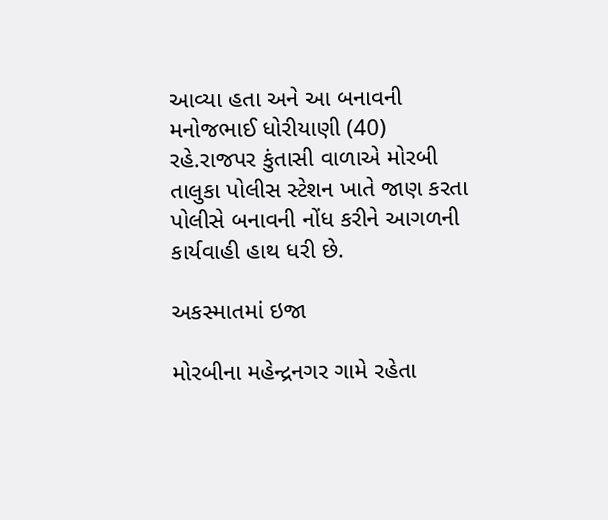આવ્યા હતા અને આ બનાવની મનોજભાઈ ધોરીયાણી (40) રહે.રાજપર કુંતાસી વાળાએ મોરબી તાલુકા પોલીસ સ્ટેશન ખાતે જાણ કરતા પોલીસે બનાવની નોંધ કરીને આગળની કાર્યવાહી હાથ ધરી છે.

અકસ્માતમાં ઇજા

મોરબીના મહેન્દ્રનગર ગામે રહેતા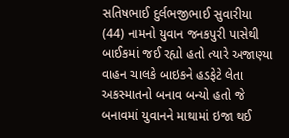સતિષભાઈ દુર્લભજીભાઈ સુવારીયા (44) નામનો યુવાન જનકપુરી પાસેથી બાઈકમાં જઈ રહ્યો હતો ત્યારે અજાણ્યા વાહન ચાલકે બાઇકને હડફેટે લેતા અકસ્માતનો બનાવ બન્યો હતો જે બનાવમાં યુવાનને માથામાં ઇજા થઈ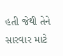હતી જેથી તેને સારવાર માટે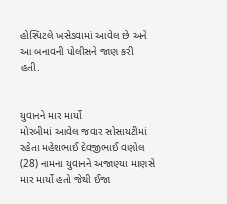હોસ્પિટલે ખસેડવામાં આવેલ છે અને આ બનાવની પોલીસને જાણ કરી હતી.


યુવાનને માર માર્યો
મોરબીમાં આવેલ જવાર સોસાયટીમાં રહેતા મહેશભાઈ દેવજીભાઈ વણોલ (28) નામના યુવાનને અજાણ્યા માણસે માર માર્યો હતો જેથી ઈજા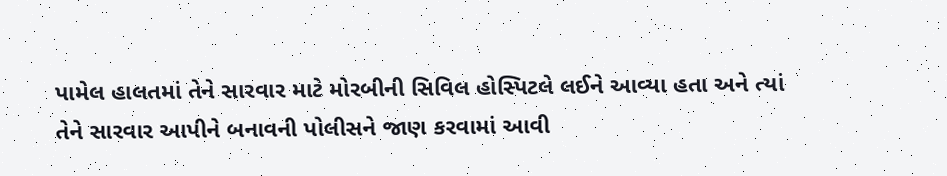પામેલ હાલતમાં તેને સારવાર માટે મોરબીની સિવિલ હોસ્પિટલે લઈને આવ્યા હતા અને ત્યાં તેને સારવાર આપીને બનાવની પોલીસને જાણ કરવામાં આવી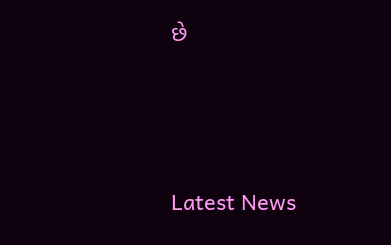છે






Latest News